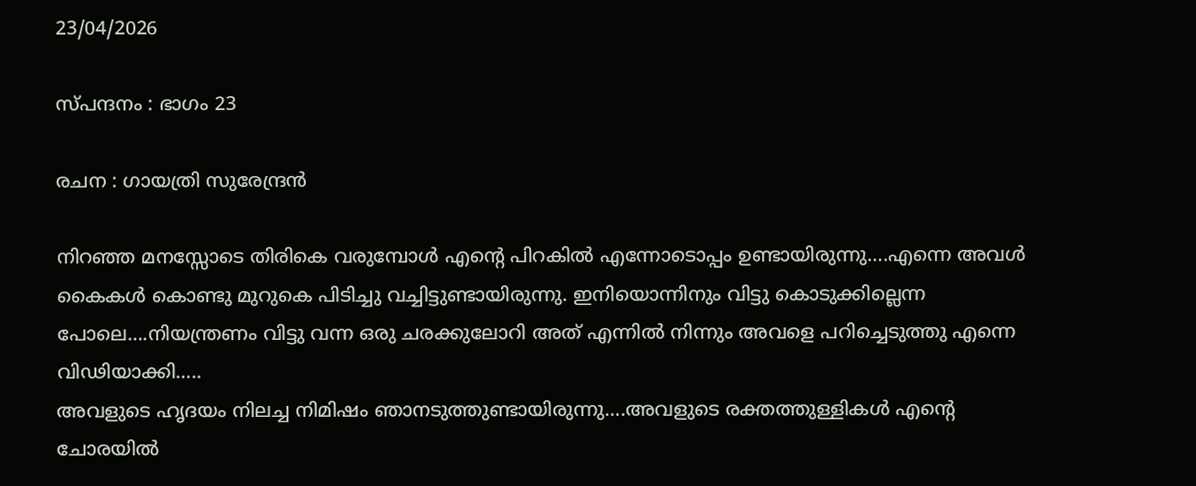23/04/2026

സ്പന്ദനം : ഭാഗം 23

രചന : ഗായത്രി സുരേന്ദ്രൻ

നിറഞ്ഞ മനസ്സോടെ തിരികെ വരുമ്പോൾ എന്റെ പിറകിൽ എന്നോടൊപ്പം ഉണ്ടായിരുന്നു….എന്നെ അവൾ കൈകൾ കൊണ്ടു മുറുകെ പിടിച്ചു വച്ചിട്ടുണ്ടായിരുന്നു. ഇനിയൊന്നിനും വിട്ടു കൊടുക്കില്ലെന്ന പോലെ….നിയന്ത്രണം വിട്ടു വന്ന ഒരു ചരക്കുലോറി അത് എന്നിൽ നിന്നും അവളെ പറിച്ചെടുത്തു എന്നെ വിഢിയാക്കി…..
അവളുടെ ഹൃദയം നിലച്ച നിമിഷം ഞാനടുത്തുണ്ടായിരുന്നു….അവളുടെ രക്തത്തുള്ളികൾ എന്റെ ചോരയിൽ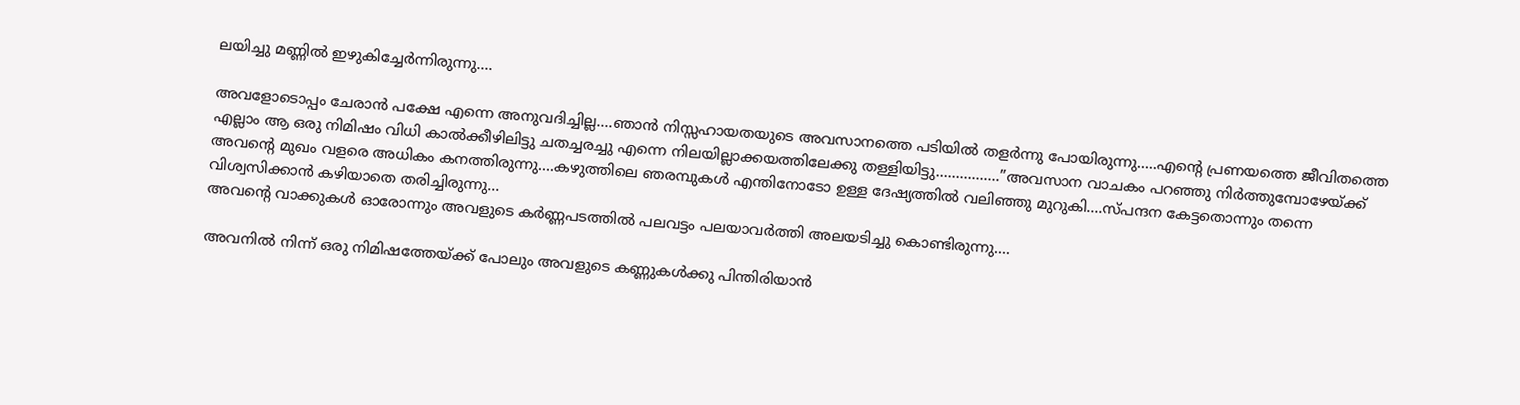ലയിച്ചു മണ്ണിൽ ഇഴുകിച്ചേർന്നിരുന്നു….

അവളോടൊപ്പം ചേരാൻ പക്ഷേ എന്നെ അനുവദിച്ചില്ല….ഞാൻ നിസ്സഹായതയുടെ അവസാനത്തെ പടിയിൽ തളർന്നു പോയിരുന്നു…..എന്റെ പ്രണയത്തെ ജീവിതത്തെ എല്ലാം ആ ഒരു നിമിഷം വിധി കാൽക്കീഴിലിട്ടു ചതച്ചരച്ചു എന്നെ നിലയില്ലാക്കയത്തിലേക്കു തള്ളിയിട്ടു…………….”അവസാന വാചകം പറഞ്ഞു നിർത്തുമ്പോഴേയ്ക്ക് അവന്റെ മുഖം വളരെ അധികം കനത്തിരുന്നു….കഴുത്തിലെ ഞരമ്പുകൾ എന്തിനോടോ ഉള്ള ദേഷ്യത്തിൽ വലിഞ്ഞു മുറുകി….സ്പന്ദന കേട്ടതൊന്നും തന്നെ വിശ്വസിക്കാൻ കഴിയാതെ തരിച്ചിരുന്നു…
അവന്റെ വാക്കുകൾ ഓരോന്നും അവളുടെ കർണ്ണപടത്തിൽ പലവട്ടം പലയാവർത്തി അലയടിച്ചു കൊണ്ടിരുന്നു….

അവനിൽ നിന്ന് ഒരു നിമിഷത്തേയ്ക്ക് പോലും അവളുടെ കണ്ണുകൾക്കു പിന്തിരിയാൻ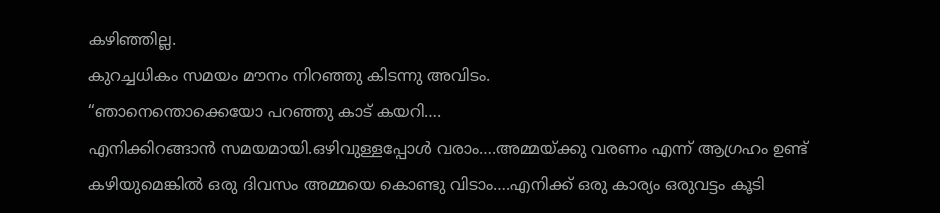കഴിഞ്ഞില്ല.
കുറച്ചധികം സമയം മൗനം നിറഞ്ഞു കിടന്നു അവിടം.
“ഞാനെന്തൊക്കെയോ പറഞ്ഞു കാട് കയറി….
എനിക്കിറങ്ങാൻ സമയമായി.ഒഴിവുള്ളപ്പോൾ വരാം….അമ്മയ്ക്കു വരണം എന്ന് ആഗ്രഹം ഉണ്ട് കഴിയുമെങ്കിൽ ഒരു ദിവസം അമ്മയെ കൊണ്ടു വിടാം….എനിക്ക് ഒരു കാര്യം ഒരുവട്ടം കൂടി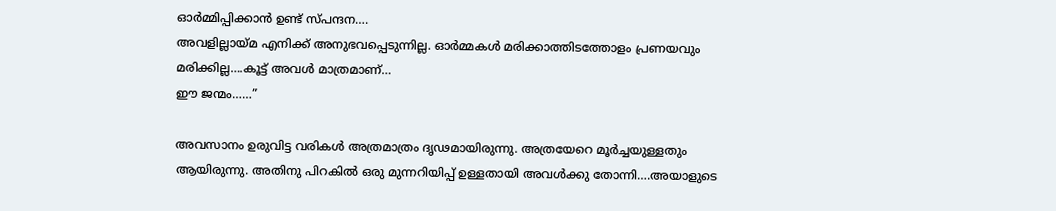ഓർമ്മിപ്പിക്കാൻ ഉണ്ട് സ്പന്ദന….
അവളില്ലായ്മ എനിക്ക് അനുഭവപ്പെടുന്നില്ല. ഓർമ്മകൾ മരിക്കാത്തിടത്തോളം പ്രണയവും മരിക്കില്ല….കൂട്ട് അവൾ മാത്രമാണ്…
ഈ ജന്മം……”

അവസാനം ഉരുവിട്ട വരികൾ അത്രമാത്രം ദൃഢമായിരുന്നു. അത്രയേറെ മൂർച്ചയുള്ളതും ആയിരുന്നു. അതിനു പിറകിൽ ഒരു മുന്നറിയിപ്പ് ഉള്ളതായി അവൾക്കു തോന്നി….അയാളുടെ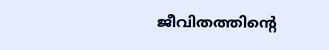ജീവിതത്തിന്റെ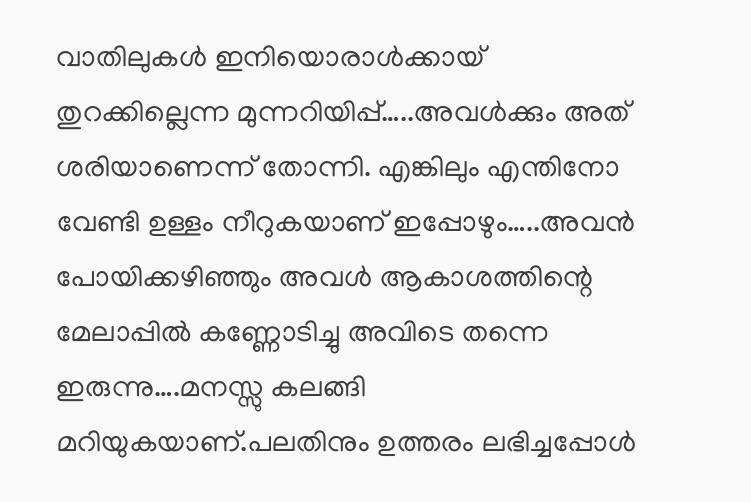വാതിലുകൾ ഇനിയൊരാൾക്കായ് തുറക്കില്ലെന്ന മുന്നറിയിപ്പ്…..അവൾക്കും അത് ശരിയാണെന്ന് തോന്നി. എങ്കിലും എന്തിനോ വേണ്ടി ഉള്ളം നീറുകയാണ് ഇപ്പോഴും…..അവൻ പോയിക്കഴിഞ്ഞും അവൾ ആകാശത്തിന്റെ മേലാപ്പിൽ കണ്ണോടിച്ചു അവിടെ തന്നെ ഇരുന്നു….മനസ്സു കലങ്ങി മറിയുകയാണ്.പലതിനും ഉത്തരം ലഭിച്ചപ്പോൾ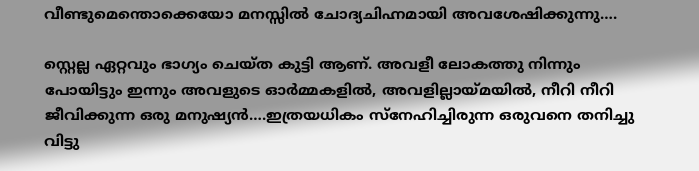വീണ്ടുമെന്തൊക്കെയോ മനസ്സിൽ ചോദ്യചിഹ്നമായി അവശേഷിക്കുന്നു….

സ്റ്റെല്ല ഏറ്റവും ഭാഗ്യം ചെയ്ത കുട്ടി ആണ്. അവളീ ലോകത്തു നിന്നും പോയിട്ടും ഇന്നും അവളുടെ ഓർമ്മകളിൽ, അവളില്ലായ്മയിൽ, നീറി നീറി ജീവിക്കുന്ന ഒരു മനുഷ്യൻ….ഇത്രയധികം സ്നേഹിച്ചിരുന്ന ഒരുവനെ തനിച്ചു വിട്ടു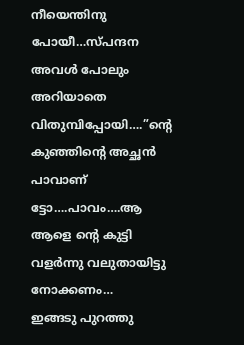നീയെന്തിനു പോയീ…സ്പന്ദന അവൾ പോലും അറിയാതെ വിതുമ്പിപ്പോയി….”ന്റെ കുഞ്ഞിന്റെ അച്ഛൻ പാവാണ് ട്ടോ….പാവം….ആ ആളെ ന്റെ കുട്ടി വളർന്നു വലുതായിട്ടു നോക്കണം…
ഇങ്ങടു പുറത്തു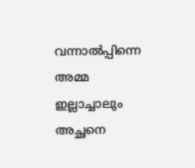വന്നാൽപ്പിന്നെ അമ്മ ഇല്ലാച്ചാലും അച്ഛനെ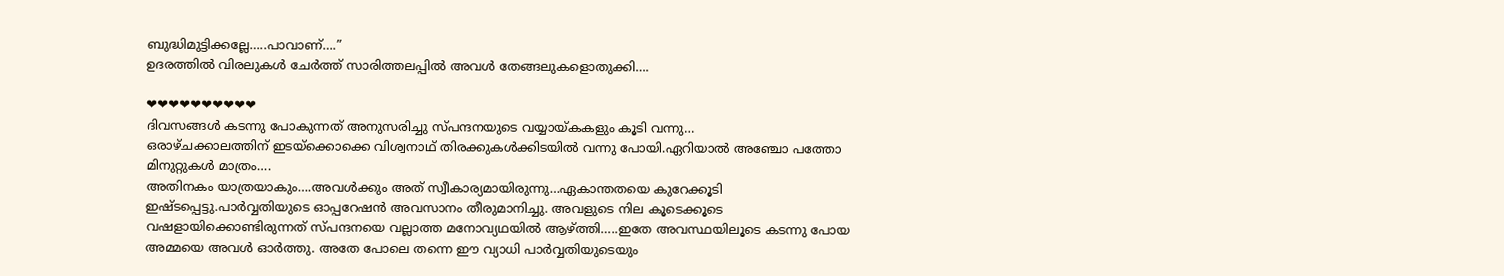ബുദ്ധിമുട്ടിക്കല്ലേ…..പാവാണ്….”
ഉദരത്തിൽ വിരലുകൾ ചേർത്ത് സാരിത്തലപ്പിൽ അവൾ തേങ്ങലുകളൊതുക്കി….

❤❤❤❤❤❤❤❤❤❤
ദിവസങ്ങൾ കടന്നു പോകുന്നത് അനുസരിച്ചു സ്പന്ദനയുടെ വയ്യായ്കകളും കൂടി വന്നു…
ഒരാഴ്ചക്കാലത്തിന് ഇടയ്ക്കൊക്കെ വിശ്വനാഥ് തിരക്കുകൾക്കിടയിൽ വന്നു പോയി.ഏറിയാൽ അഞ്ചോ പത്തോ മിനുറ്റുകൾ മാത്രം….
അതിനകം യാത്രയാകും….അവൾക്കും അത് സ്വീകാര്യമായിരുന്നു…ഏകാന്തതയെ കുറേക്കൂടി ഇഷ്ടപ്പെട്ടു.പാർവ്വതിയുടെ ഓപ്പറേഷൻ അവസാനം തീരുമാനിച്ചു. അവളുടെ നില കൂടെക്കൂടെ വഷളായിക്കൊണ്ടിരുന്നത് സ്പന്ദനയെ വല്ലാത്ത മനോവ്യഥയിൽ ആഴ്ത്തി…..ഇതേ അവസ്ഥയിലൂടെ കടന്നു പോയ അമ്മയെ അവൾ ഓർത്തു. അതേ പോലെ തന്നെ ഈ വ്യാധി പാർവ്വതിയുടെയും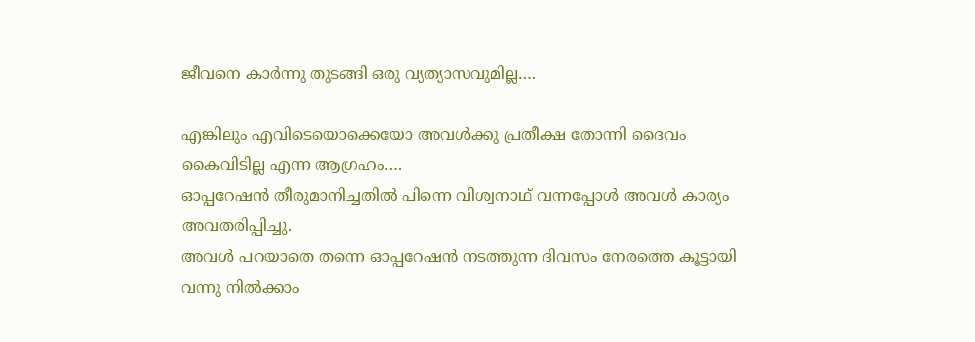ജീവനെ കാർന്നു തുടങ്ങി ഒരു വ്യത്യാസവുമില്ല….

എങ്കിലും എവിടെയൊക്കെയോ അവൾക്കു പ്രതീക്ഷ തോന്നി ദൈവം കൈവിടില്ല എന്ന ആഗ്രഹം….
ഓപ്പറേഷൻ തീരുമാനിച്ചതിൽ പിന്നെ വിശ്വനാഥ് വന്നപ്പോൾ അവൾ കാര്യം അവതരിപ്പിച്ചു.
അവൾ പറയാതെ തന്നെ ഓപ്പറേഷൻ നടത്തുന്ന ദിവസം നേരത്തെ കൂട്ടായി വന്നു നിൽക്കാം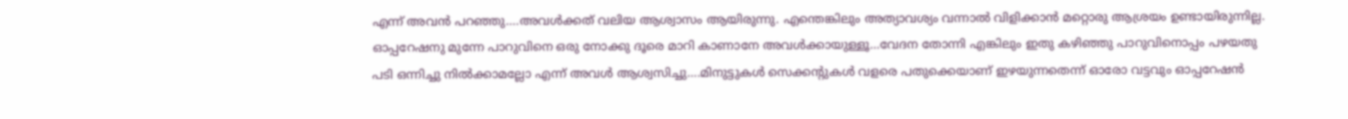എന്ന് അവൻ പറഞ്ഞു….അവൾക്കത് വലിയ ആശ്വാസം ആയിരുന്നു. എന്തെങ്കിലും അത്യാവശ്യം വന്നാൽ വിളിക്കാൻ മറ്റൊരു ആശ്രയം ഉണ്ടായിരുന്നില്ല.
ഓപ്പറേഷനു മുന്നേ പാറുവിനെ ഒരു നോക്കു ദൂരെ മാറി കാണാനേ അവൾക്കായുള്ളൂ…വേദന തോന്നി എങ്കിലും ഇതു കഴിഞ്ഞു പാറുവിനൊപ്പം പഴയതു പടി ഒന്നിച്ചു നിൽക്കാമല്ലോ എന്ന് അവൾ ആശ്വസിച്ചു….മിനുട്ടുകൾ സെക്കന്റുകൾ വളരെ പതുക്കെയാണ് ഇഴയുന്നതെന്ന് ഓരോ വട്ടവും ഓപ്പറേഷൻ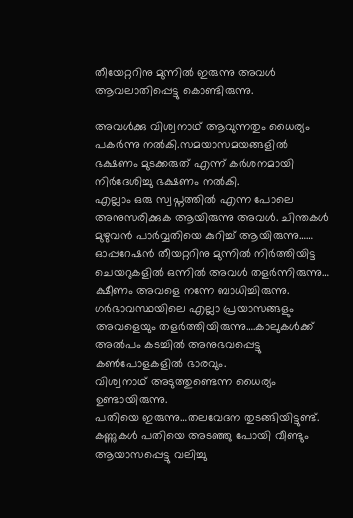തീയേറ്ററിനു മുന്നിൽ ഇരുന്നു അവൾ ആവലാതിപ്പെട്ടു കൊണ്ടിരുന്നു.

അവൾക്കു വിശ്വനാഥ് ആവുന്നതും ധൈര്യം പകർന്നു നൽകി.സമയാസമയങ്ങളിൽ ഭക്ഷണം മുടക്കരുത് എന്ന് കർശനമായി നിർദേശിച്ചു ഭക്ഷണം നൽകി.
എല്ലാം ഒരു സ്വപ്നത്തിൽ എന്ന പോലെ അനുസരിക്കുക ആയിരുന്നു അവൾ. ചിന്തകൾ മുഴുവൻ പാർവ്വതിയെ കുറിച്ച് ആയിരുന്നു……
ഓപ്പറേഷൻ തീയറ്ററിനു മുന്നിൽ നിർത്തിയിട്ട ചെയറുകളിൽ ഒന്നിൽ അവൾ തളർന്നിരുന്നു…
ക്ഷീണം അവളെ നന്നേ ബാധിച്ചിരുന്നു.
ഗർഭാവസ്ഥയിലെ എല്ലാ പ്രയാസങ്ങളും അവളെയും തളർത്തിയിരുന്നു….കാലുകൾക്ക് അൽപം കടച്ചിൽ അനുഭവപ്പെട്ടു കൺപോളകളിൽ ഭാരവും.
വിശ്വനാഥ് അടുത്തുണ്ടെന്ന ധൈര്യം ഉണ്ടായിരുന്നു.
പതിയെ ഇരുന്നു…തലവേദന തുടങ്ങിയിട്ടുണ്ട്. കണ്ണുകൾ പതിയെ അടഞ്ഞു പോയി വീണ്ടും ആയാസപ്പെട്ടു വലിച്ചു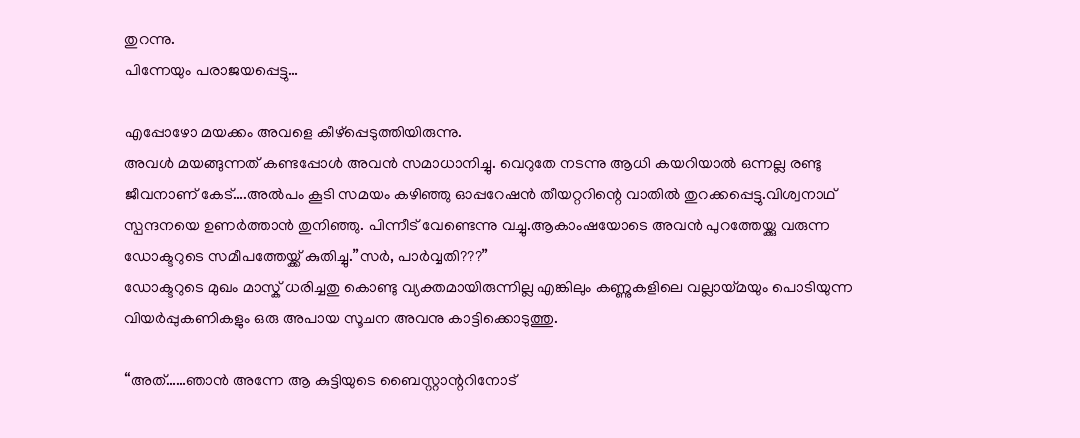തുറന്നു.
പിന്നേയും പരാജയപ്പെട്ടു…

എപ്പോഴോ മയക്കം അവളെ കീഴ്പ്പെടുത്തിയിരുന്നു.
അവൾ മയങ്ങുന്നത് കണ്ടപ്പോൾ അവൻ സമാധാനിച്ചു. വെറുതേ നടന്നു ആധി കയറിയാൽ ഒന്നല്ല രണ്ടു ജീവനാണ് കേട്….അൽപം കൂടി സമയം കഴിഞ്ഞു ഓപ്പറേഷൻ തീയറ്ററിന്റെ വാതിൽ തുറക്കപ്പെട്ടു.വിശ്വനാഥ് സ്പന്ദനയെ ഉണർത്താൻ തുനിഞ്ഞു. പിന്നീട് വേണ്ടെന്നു വച്ചു.ആകാംഷയോടെ അവൻ പുറത്തേയ്ക്കു വരുന്ന ഡോക്ടറുടെ സമീപത്തേയ്ക്ക് കുതിച്ചു.”സർ, പാർവ്വതി???”
ഡോക്ടറുടെ മുഖം മാസ്ക് ധരിച്ചതു കൊണ്ടു വ്യക്തമായിരുന്നില്ല എങ്കിലും കണ്ണുകളിലെ വല്ലായ്മയും പൊടിയുന്ന വിയർപ്പുകണികളും ഒരു അപായ സൂചന അവനു കാട്ടിക്കൊടുത്തു.

“അത്……ഞാൻ അന്നേ ആ കുട്ടിയുടെ ബൈസ്റ്റാന്ററിനോട്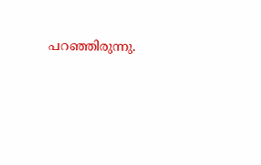പറഞ്ഞിരുന്നു.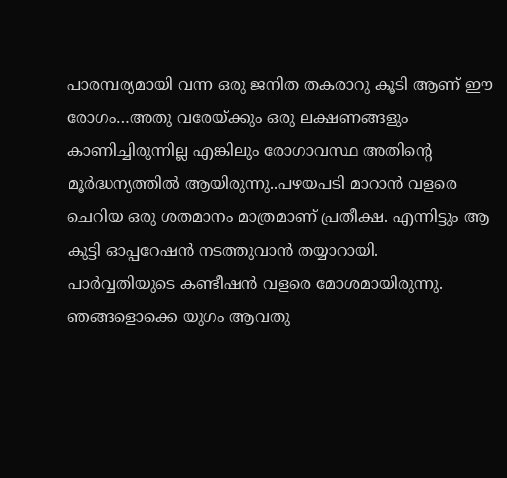പാരമ്പര്യമായി വന്ന ഒരു ജനിത തകരാറു കൂടി ആണ് ഈ രോഗം…അതു വരേയ്ക്കും ഒരു ലക്ഷണങ്ങളും കാണിച്ചിരുന്നില്ല എങ്കിലും രോഗാവസ്ഥ അതിന്റെ മൂർദ്ധന്യത്തിൽ ആയിരുന്നു..പഴയപടി മാറാൻ വളരെ ചെറിയ ഒരു ശതമാനം മാത്രമാണ് പ്രതീക്ഷ. എന്നിട്ടും ആ കുട്ടി ഓപ്പറേഷൻ നടത്തുവാൻ തയ്യാറായി.
പാർവ്വതിയുടെ കണ്ടീഷൻ വളരെ മോശമായിരുന്നു.
ഞങ്ങളൊക്കെ യുഗം ആവതു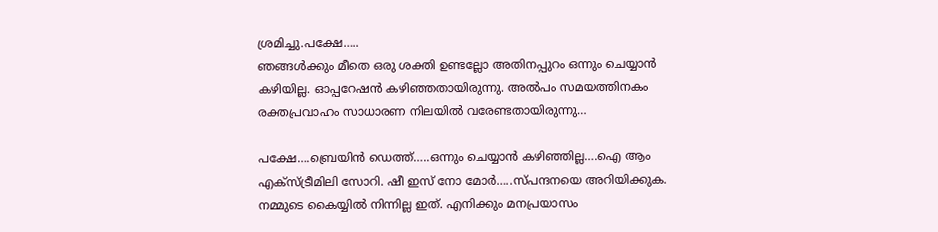ശ്രമിച്ചു.പക്ഷേ…..
ഞങ്ങൾക്കും മീതെ ഒരു ശക്തി ഉണ്ടല്ലോ അതിനപ്പുറം ഒന്നും ചെയ്യാൻ കഴിയില്ല. ഓപ്പറേഷൻ കഴിഞ്ഞതായിരുന്നു. അൽപം സമയത്തിനകം രക്തപ്രവാഹം സാധാരണ നിലയിൽ വരേണ്ടതായിരുന്നു…

പക്ഷേ….ബ്രെയിൻ ഡെത്ത്…..ഒന്നും ചെയ്യാൻ കഴിഞ്ഞില്ല….ഐ ആം എക്സ്ട്രീമിലി സോറി. ഷീ ഇസ് നോ മോർ…..സ്പന്ദനയെ അറിയിക്കുക. നമ്മുടെ കൈയ്യിൽ നിന്നില്ല ഇത്. എനിക്കും മനപ്രയാസം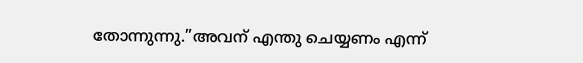തോന്നുന്നു.”അവന് എന്തു ചെയ്യണം എന്ന്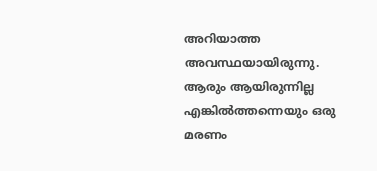അറിയാത്ത അവസ്ഥയായിരുന്നു.
ആരും ആയിരുന്നില്ല എങ്കിൽത്തന്നെയും ഒരു മരണം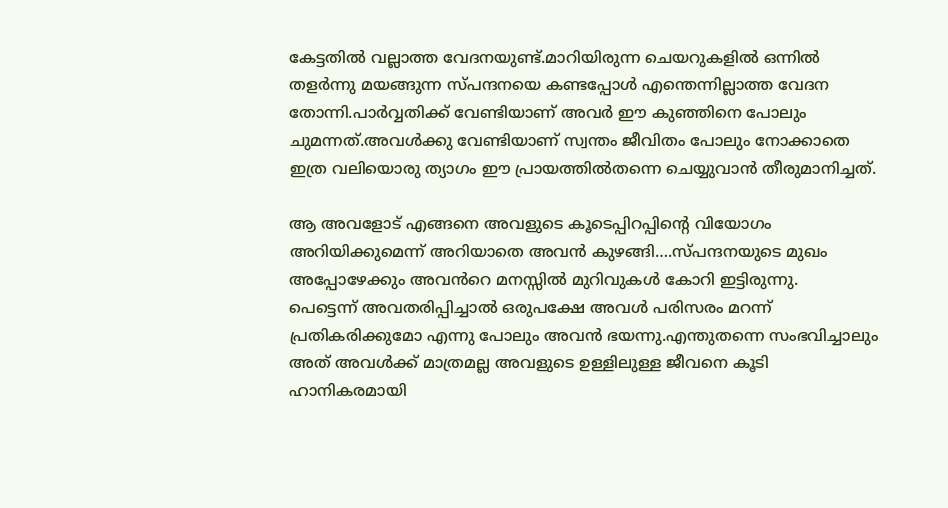കേട്ടതിൽ വല്ലാത്ത വേദനയുണ്ട്.മാറിയിരുന്ന ചെയറുകളിൽ ഒന്നിൽ തളർന്നു മയങ്ങുന്ന സ്പന്ദനയെ കണ്ടപ്പോൾ എന്തെന്നില്ലാത്ത വേദന തോന്നി.പാർവ്വതിക്ക് വേണ്ടിയാണ് അവർ ഈ കുഞ്ഞിനെ പോലും ചുമന്നത്.അവൾക്കു വേണ്ടിയാണ് സ്വന്തം ജീവിതം പോലും നോക്കാതെ ഇത്ര വലിയൊരു ത്യാഗം ഈ പ്രായത്തിൽതന്നെ ചെയ്യുവാൻ തീരുമാനിച്ചത്.

ആ അവളോട് എങ്ങനെ അവളുടെ കൂടെപ്പിറപ്പിന്റെ വിയോഗം അറിയിക്കുമെന്ന് അറിയാതെ അവൻ കുഴങ്ങി….സ്പന്ദനയുടെ മുഖം അപ്പോഴേക്കും അവൻറെ മനസ്സിൽ മുറിവുകൾ കോറി ഇട്ടിരുന്നു.
പെട്ടെന്ന് അവതരിപ്പിച്ചാൽ ഒരുപക്ഷേ അവൾ പരിസരം മറന്ന് പ്രതികരിക്കുമോ എന്നു പോലും അവൻ ഭയന്നു.എന്തുതന്നെ സംഭവിച്ചാലും അത് അവൾക്ക് മാത്രമല്ല അവളുടെ ഉള്ളിലുള്ള ജീവനെ കൂടി ഹാനികരമായി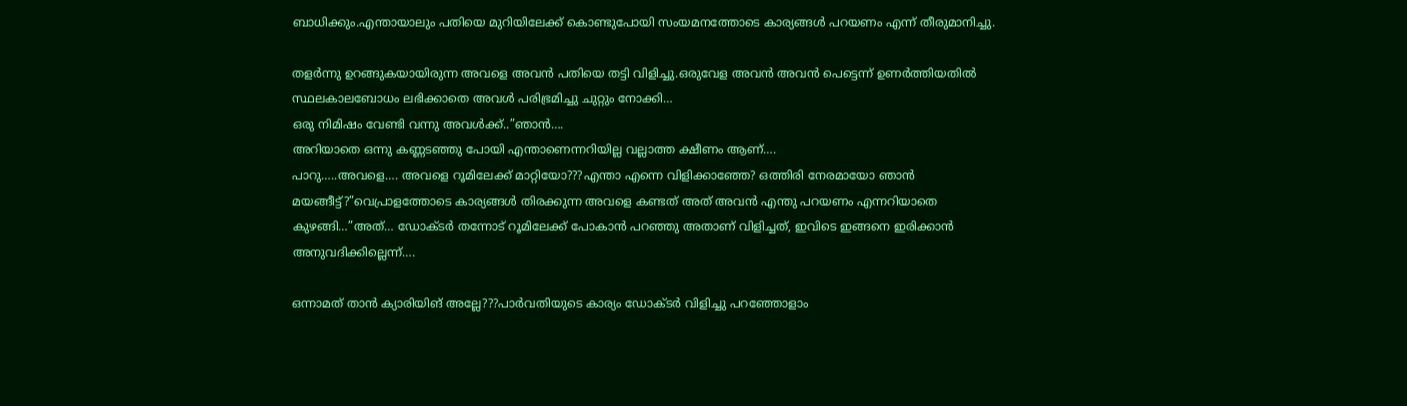ബാധിക്കും.എന്തായാലും പതിയെ മുറിയിലേക്ക് കൊണ്ടുപോയി സംയമനത്തോടെ കാര്യങ്ങൾ പറയണം എന്ന് തീരുമാനിച്ചു.

തളർന്നു ഉറങ്ങുകയായിരുന്ന അവളെ അവൻ പതിയെ തട്ടി വിളിച്ചു.ഒരുവേള അവൻ അവൻ പെട്ടെന്ന് ഉണർത്തിയതിൽ സ്ഥലകാലബോധം ലഭിക്കാതെ അവൾ പരിഭ്രമിച്ചു ചുറ്റും നോക്കി…
ഒരു നിമിഷം വേണ്ടി വന്നു അവൾക്ക്..”ഞാൻ….
അറിയാതെ ഒന്നു കണ്ണടഞ്ഞു പോയി എന്താണെന്നറിയില്ല വല്ലാത്ത ക്ഷീണം ആണ്….
പാറു…..അവളെ…. അവളെ റൂമിലേക്ക് മാറ്റിയോ???എന്താ എന്നെ വിളിക്കാഞ്ഞേ? ഒത്തിരി നേരമായോ ഞാൻ മയങ്ങീട്ട്?”വെപ്രാളത്തോടെ കാര്യങ്ങൾ തിരക്കുന്ന അവളെ കണ്ടത് അത് അവൻ എന്തു പറയണം എന്നറിയാതെ കുഴങ്ങി…”അത്… ഡോക്ടർ തന്നോട് റൂമിലേക്ക് പോകാൻ പറഞ്ഞു അതാണ് വിളിച്ചത്, ഇവിടെ ഇങ്ങനെ ഇരിക്കാൻ അനുവദിക്കില്ലെന്ന്….

ഒന്നാമത് താൻ ക്യാരിയിങ് അല്ലേ???പാർവതിയുടെ കാര്യം ഡോക്ടർ വിളിച്ചു പറഞ്ഞോളാം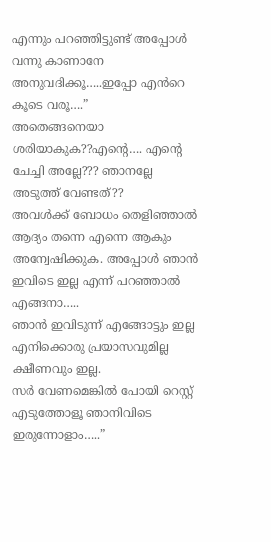എന്നും പറഞ്ഞിട്ടുണ്ട് അപ്പോൾ വന്നു കാണാനേ അനുവദിക്കൂ…..ഇപ്പോ എൻറെ കൂടെ വരൂ….”
അതെങ്ങനെയാ ശരിയാകുക??എന്റെ…. എന്റെ ചേച്ചി അല്ലേ??? ഞാനല്ലേ അടുത്ത് വേണ്ടത്??
അവൾക്ക് ബോധം തെളിഞ്ഞാൽ ആദ്യം തന്നെ എന്നെ ആകും അന്വേഷിക്കുക. അപ്പോൾ ഞാൻ ഇവിടെ ഇല്ല എന്ന് പറഞ്ഞാൽ എങ്ങനാ…..
ഞാൻ ഇവിടുന്ന് എങ്ങോട്ടും ഇല്ല എനിക്കൊരു പ്രയാസവുമില്ല ക്ഷീണവും ഇല്ല.
സർ വേണമെങ്കിൽ പോയി റെസ്റ്റ് എടുത്തോളൂ ഞാനിവിടെ ഇരുന്നോളാം…..”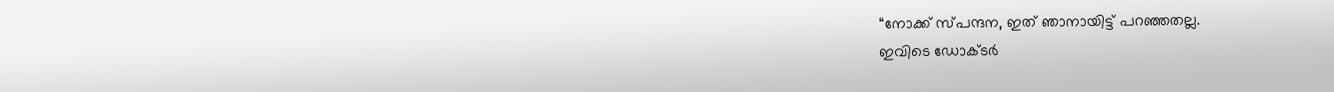“നോക്ക് സ്പന്ദന, ഇത് ഞാനായിട്ട് പറഞ്ഞതല്ല.
ഇവിടെ ഡോക്ടർ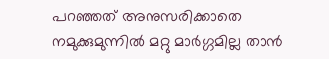പറഞ്ഞത് അനുസരിക്കാതെ നമുക്കുമുന്നിൽ മറ്റു മാർഗ്ഗമില്ല താൻ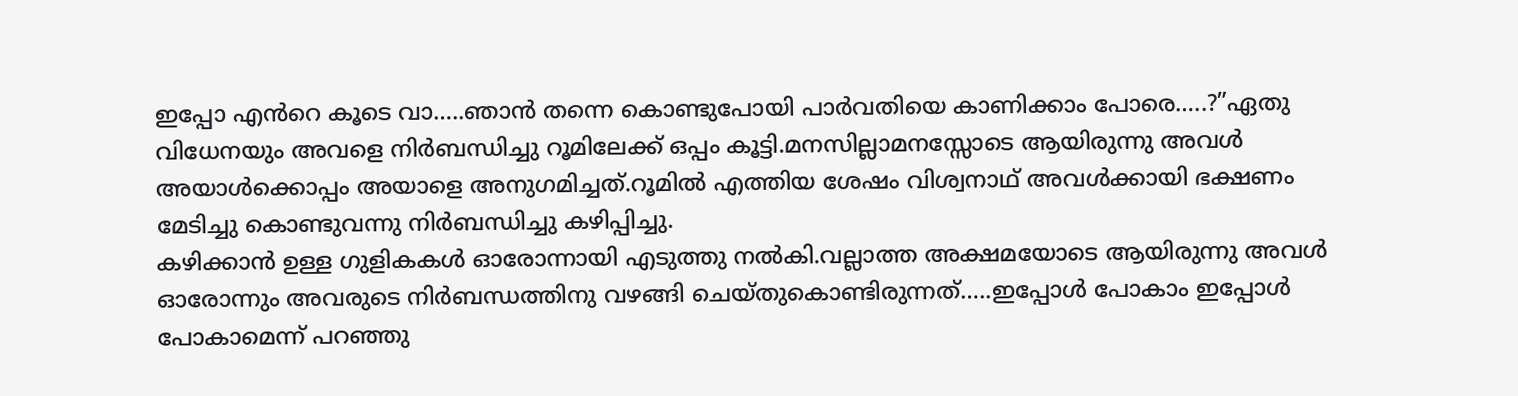ഇപ്പോ എൻറെ കൂടെ വാ…..ഞാൻ തന്നെ കൊണ്ടുപോയി പാർവതിയെ കാണിക്കാം പോരെ…..?”ഏതു വിധേനയും അവളെ നിർബന്ധിച്ചു റൂമിലേക്ക് ഒപ്പം കൂട്ടി.മനസില്ലാമനസ്സോടെ ആയിരുന്നു അവൾ അയാൾക്കൊപ്പം അയാളെ അനുഗമിച്ചത്.റൂമിൽ എത്തിയ ശേഷം വിശ്വനാഥ് അവൾക്കായി ഭക്ഷണം മേടിച്ചു കൊണ്ടുവന്നു നിർബന്ധിച്ചു കഴിപ്പിച്ചു.
കഴിക്കാൻ ഉള്ള ഗുളികകൾ ഓരോന്നായി എടുത്തു നൽകി.വല്ലാത്ത അക്ഷമയോടെ ആയിരുന്നു അവൾ ഓരോന്നും അവരുടെ നിർബന്ധത്തിനു വഴങ്ങി ചെയ്തുകൊണ്ടിരുന്നത്…..ഇപ്പോൾ പോകാം ഇപ്പോൾ പോകാമെന്ന് പറഞ്ഞു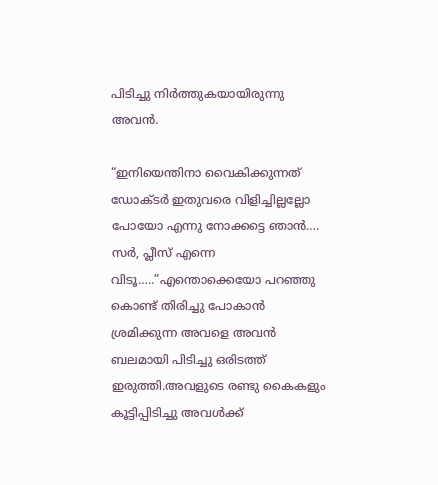പിടിച്ചു നിർത്തുകയായിരുന്നു അവൻ.

“ഇനിയെന്തിനാ വൈകിക്കുന്നത് ഡോക്ടർ ഇതുവരെ വിളിച്ചില്ലല്ലോ പോയോ എന്നു നോക്കട്ടെ ഞാൻ….
സർ, പ്ലീസ് എന്നെ വിടൂ…..”എന്തൊക്കെയോ പറഞ്ഞു കൊണ്ട് തിരിച്ചു പോകാൻ ശ്രമിക്കുന്ന അവളെ അവൻ ബലമായി പിടിച്ചു ഒരിടത്ത് ഇരുത്തി.അവളുടെ രണ്ടു കൈകളും കൂട്ടിപ്പിടിച്ചു അവൾക്ക്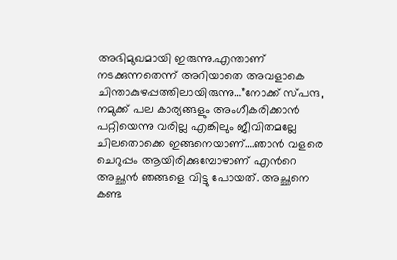അഭിമുഖമായി ഇരുന്നു.എന്താണ് നടക്കുന്നതെന്ന് അറിയാതെ അവളാകെ ചിന്താകുഴപ്പത്തിലായിരുന്നു…”നോക്ക് സ്പന്ദ,
നമുക്ക് പല കാര്യങ്ങളും അംഗീകരിക്കാൻ പറ്റിയെന്നു വരില്ല എങ്കിലും ജീവിതമല്ലേ ചിലതൊക്കെ ഇങ്ങനെയാണ്….ഞാൻ വളരെ ചെറുപ്പം ആയിരിക്കുമ്പോഴാണ് എൻറെ അച്ഛൻ ഞങ്ങളെ വിട്ടു പോയത്. അച്ഛനെ കണ്ട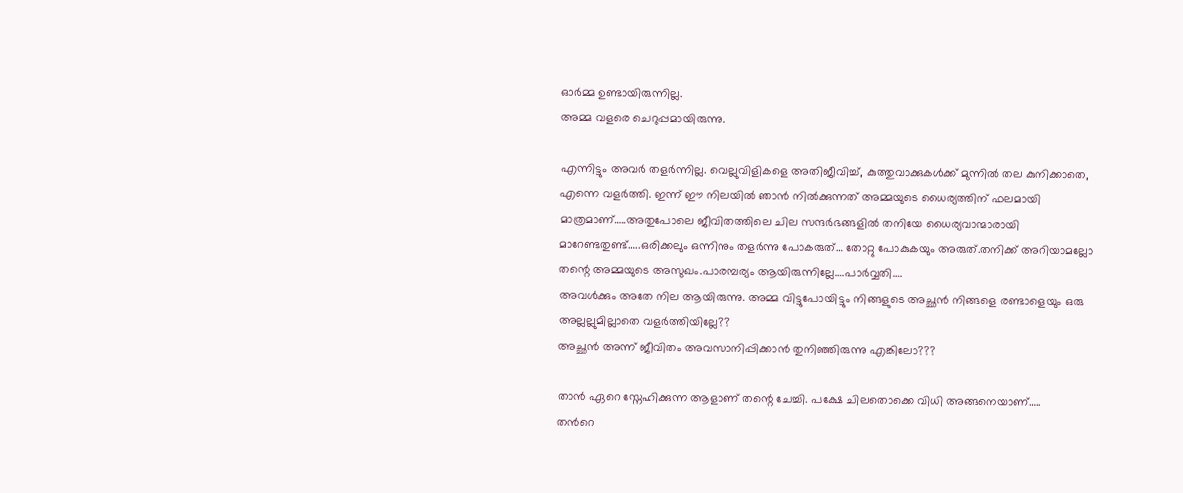ഓർമ്മ ഉണ്ടായിരുന്നില്ല.
അമ്മ വളരെ ചെറുപ്പമായിരുന്നു.

എന്നിട്ടും അവർ തളർന്നില്ല. വെല്ലുവിളികളെ അതിജീവിച്ച്, കുത്തുവാക്കുകൾക്ക് മുന്നിൽ തല കുനിക്കാതെ, എന്നെ വളർത്തി. ഇന്ന് ഈ നിലയിൽ ഞാൻ നിൽക്കുന്നത് അമ്മയുടെ ധൈര്യത്തിന് ഫലമായി മാത്രമാണ്…..അതുപോലെ ജീവിതത്തിലെ ചില സന്ദർഭങ്ങളിൽ തനിയേ ധൈര്യവാന്മാരായി മാറേണ്ടതുണ്ട്…..ഒരിക്കലും ഒന്നിനും തളർന്നു പോകരുത്… തോറ്റു പോകുകയും അരുത്.തനിക്ക് അറിയാമല്ലോ തന്റെ അമ്മയുടെ അസുഖം.പാരമ്പര്യം ആയിരുന്നില്ലേ….പാർവ്വതി….
അവൾക്കും അതേ നില ആയിരുന്നു. അമ്മ വിട്ടുപോയിട്ടും നിങ്ങളുടെ അച്ഛൻ നിങ്ങളെ രണ്ടാളെയും ഒരു അല്ലല്ലുമില്ലാതെ വളർത്തിയില്ലേ??
അച്ഛൻ അന്ന് ജീവിതം അവസാനിപ്പിക്കാൻ തുനിഞ്ഞിരുന്നു എങ്കിലോ???

താൻ ഏറെ സ്നേഹിക്കുന്ന ആളാണ് തന്റെ ചേച്ചി. പക്ഷേ ചിലതൊക്കെ വിധി അങ്ങനെയാണ്…..
തൻറെ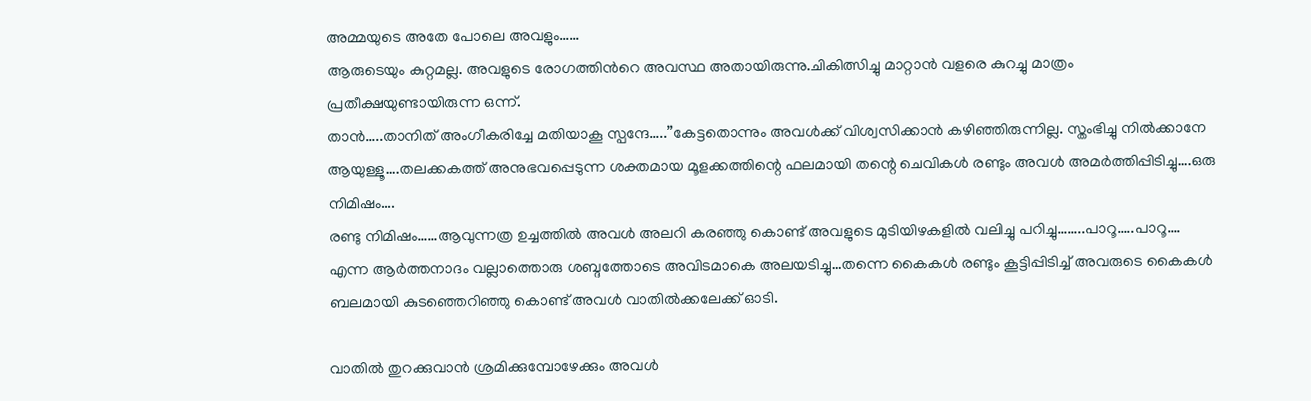അമ്മയുടെ അതേ പോലെ അവളും……
ആരുടെയും കുറ്റമല്ല. അവളുടെ രോഗത്തിൻറെ അവസ്ഥ അതായിരുന്നു.ചികിത്സിച്ചു മാറ്റാൻ വളരെ കുറച്ചു മാത്രം പ്രതീക്ഷയുണ്ടായിരുന്ന ഒന്ന്.
താൻ…..താനിത് അംഗീകരിച്ചേ മതിയാകൂ സ്പന്ദേ…..”കേട്ടതൊന്നും അവൾക്ക് വിശ്വസിക്കാൻ കഴിഞ്ഞിരുന്നില്ല. സ്തംഭിച്ചു നിൽക്കാനേ ആയുള്ളൂ….തലക്കകത്ത് അനുഭവപ്പെടുന്ന ശക്തമായ മൂളക്കത്തിന്റെ ഫലമായി തന്റെ ചെവികൾ രണ്ടും അവൾ അമർത്തിപ്പിടിച്ചു….ഒരു നിമിഷം….
രണ്ടു നിമിഷം……ആവുന്നത്ര ഉച്ചത്തിൽ അവൾ അലറി കരഞ്ഞു കൊണ്ട് അവളുടെ മുടിയിഴകളിൽ വലിച്ചു പറിച്ചു……..പാറൂ…..പാറൂ….
എന്ന ആർത്തനാദം വല്ലാത്തൊരു ശബ്ദത്തോടെ അവിടമാകെ അലയടിച്ചു…തന്നെ കൈകൾ രണ്ടും കൂട്ടിപ്പിടിച്ച് അവരുടെ കൈകൾ ബലമായി കുടഞ്ഞെറിഞ്ഞു കൊണ്ട് അവൾ വാതിൽക്കലേക്ക് ഓടി.

വാതിൽ തുറക്കുവാൻ ശ്രമിക്കുമ്പോഴേക്കും അവൾ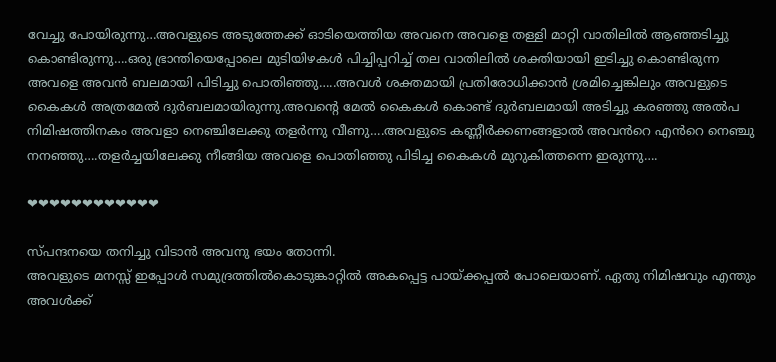വേച്ചു പോയിരുന്നു…അവളുടെ അടുത്തേക്ക് ഓടിയെത്തിയ അവനെ അവളെ തള്ളി മാറ്റി വാതിലിൽ ആഞ്ഞടിച്ചു കൊണ്ടിരുന്നു….ഒരു ഭ്രാന്തിയെപ്പോലെ മുടിയിഴകൾ പിച്ചിപ്പറിച്ച് തല വാതിലിൽ ശക്തിയായി ഇടിച്ചു കൊണ്ടിരുന്ന അവളെ അവൻ ബലമായി പിടിച്ചു പൊതിഞ്ഞു…..അവൾ ശക്തമായി പ്രതിരോധിക്കാൻ ശ്രമിച്ചെങ്കിലും അവളുടെ കൈകൾ അത്രമേൽ ദുർബലമായിരുന്നു.അവന്റെ മേൽ കൈകൾ കൊണ്ട് ദുർബലമായി അടിച്ചു കരഞ്ഞു അൽപ നിമിഷത്തിനകം അവളാ നെഞ്ചിലേക്കു തളർന്നു വീണു….അവളുടെ കണ്ണീർക്കണങ്ങളാൽ അവൻറെ എൻറെ നെഞ്ചു നനഞ്ഞു….തളർച്ചയിലേക്കു നീങ്ങിയ അവളെ പൊതിഞ്ഞു പിടിച്ച കൈകൾ മുറുകിത്തന്നെ ഇരുന്നു….

❤❤❤❤❤❤❤❤❤❤❤❤

സ്പന്ദനയെ തനിച്ചു വിടാൻ അവനു ഭയം തോന്നി.
അവളുടെ മനസ്സ് ഇപ്പോൾ സമുദ്രത്തിൽകൊടുങ്കാറ്റിൽ അകപ്പെട്ട പായ്ക്കപ്പൽ പോലെയാണ്. ഏതു നിമിഷവും എന്തും അവൾക്ക്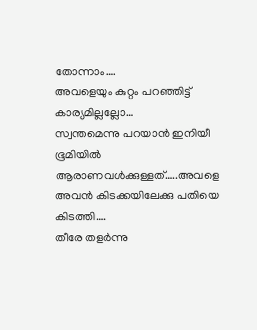തോന്നാം….
അവളെയും കുറ്റം പറഞ്ഞിട്ട് കാര്യമില്ലല്ലോ…
സ്വന്തമെന്നു പറയാൻ ഇനിയീ ഭൂമിയിൽ ആരാണവൾക്കുള്ളത്…..അവളെ അവൻ കിടക്കയിലേക്കു പതിയെ കിടത്തി….
തീരേ തളർന്നു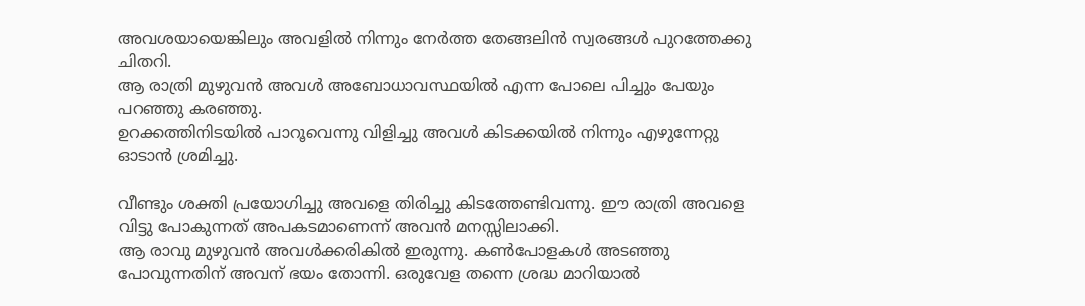അവശയായെങ്കിലും അവളിൽ നിന്നും നേർത്ത തേങ്ങലിൻ സ്വരങ്ങൾ പുറത്തേക്കു ചിതറി.
ആ രാത്രി മുഴുവൻ അവൾ അബോധാവസ്ഥയിൽ എന്ന പോലെ പിച്ചും പേയും പറഞ്ഞു കരഞ്ഞു.
ഉറക്കത്തിനിടയിൽ പാറൂവെന്നു വിളിച്ചു അവൾ കിടക്കയിൽ നിന്നും എഴുന്നേറ്റു ഓടാൻ ശ്രമിച്ചു.

വീണ്ടും ശക്തി പ്രയോഗിച്ചു അവളെ തിരിച്ചു കിടത്തേണ്ടിവന്നു. ഈ രാത്രി അവളെ വിട്ടു പോകുന്നത് അപകടമാണെന്ന് അവൻ മനസ്സിലാക്കി.
ആ രാവു മുഴുവൻ അവൾക്കരികിൽ ഇരുന്നു. കൺപോളകൾ അടഞ്ഞു പോവുന്നതിന് അവന് ഭയം തോന്നി. ഒരുവേള തന്നെ ശ്രദ്ധ മാറിയാൽ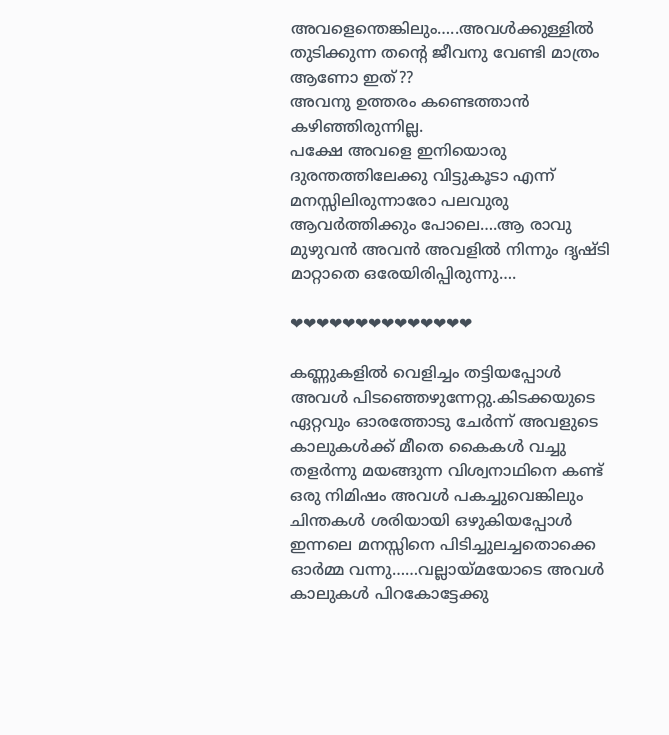അവളെന്തെങ്കിലും…..അവൾക്കുള്ളിൽ തുടിക്കുന്ന തന്റെ ജീവനു വേണ്ടി മാത്രം ആണോ ഇത്??
അവനു ഉത്തരം കണ്ടെത്താൻ കഴിഞ്ഞിരുന്നില്ല.
പക്ഷേ അവളെ ഇനിയൊരു ദുരന്തത്തിലേക്കു വിട്ടുകൂടാ എന്ന് മനസ്സിലിരുന്നാരോ പലവുരു ആവർത്തിക്കും പോലെ….ആ രാവു മുഴുവൻ അവൻ അവളിൽ നിന്നും ദൃഷ്ടി മാറ്റാതെ ഒരേയിരിപ്പിരുന്നു….

❤❤❤❤❤❤❤❤❤❤❤❤❤❤

കണ്ണുകളിൽ വെളിച്ചം തട്ടിയപ്പോൾ അവൾ പിടഞ്ഞെഴുന്നേറ്റു.കിടക്കയുടെ ഏറ്റവും ഓരത്തോടു ചേർന്ന് അവളുടെ കാലുകൾക്ക് മീതെ കൈകൾ വച്ചു തളർന്നു മയങ്ങുന്ന വിശ്വനാഥിനെ കണ്ട് ഒരു നിമിഷം അവൾ പകച്ചുവെങ്കിലും ചിന്തകൾ ശരിയായി ഒഴുകിയപ്പോൾ ഇന്നലെ മനസ്സിനെ പിടിച്ചുലച്ചതൊക്കെ ഓർമ്മ വന്നു……വല്ലായ്മയോടെ അവൾ കാലുകൾ പിറകോട്ടേക്കു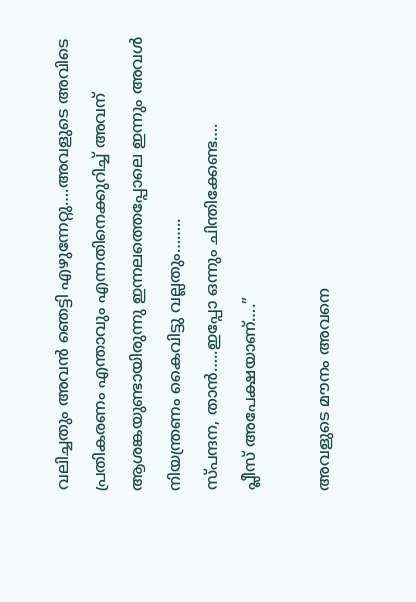വലിച്ചതും അവൻ ഞെട്ടി എഴുന്നേറ്റു….അവളുടെ അവിടെ പ്രതികരണം എന്താവും എന്നതിനെക്കുറിച്ച് അവന് ആശങ്കയുണ്ടായിരുന്നു ഇന്നലത്തെപ്പോലെ ഇന്നും അവൾ നിയന്ത്രണം കൈവിട്ടു വല്ലതും……..
സ്പന്ദന, താൻ…..ഇപ്പോ ഒന്നും ചിന്തിക്കേണ്ട….
പ്ലീസ് അപേക്ഷയാണ്….”

അവളുടെ മൗനം അവനെ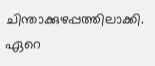ചിന്താക്കുഴപ്പത്തിലാക്കി. ഏറെ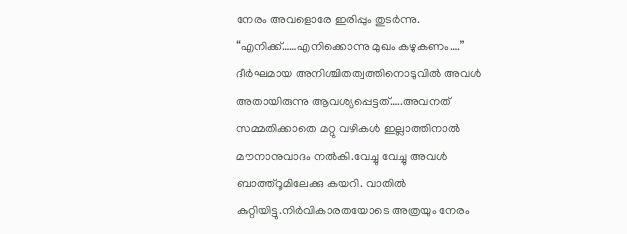നേരം അവളൊരേ ഇരിപ്പും തുടർന്നു.
“എനിക്ക്……എനിക്കൊന്നു മുഖം കഴുകണം….”
ദീർഘമായ അനിശ്ചിതത്വത്തിനൊടുവിൽ അവൾ അതായിരുന്നു ആവശ്യപ്പെട്ടത്…..അവനത് സമ്മതിക്കാതെ മറ്റു വഴികൾ ഇല്ലാത്തിനാൽ മൗനാനുവാദം നൽകി.വേച്ചു വേച്ചു അവൾ ബാത്ത്റൂമിലേക്കു കയറി. വാതിൽ കുറ്റിയിട്ടു.നിർവികാരതയോടെ അത്രയും നേരം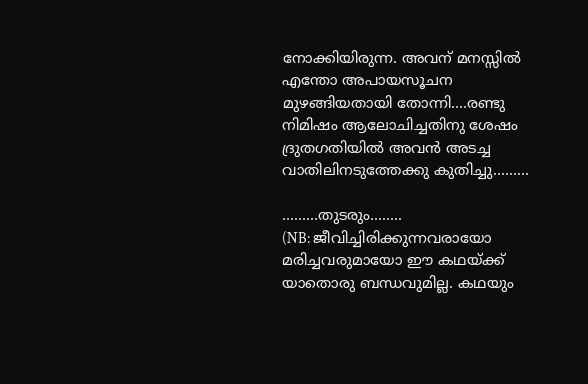നോക്കിയിരുന്ന. അവന് മനസ്സിൽ എന്തോ അപായസൂചന മുഴങ്ങിയതായി തോന്നി….രണ്ടു നിമിഷം ആലോചിച്ചതിനു ശേഷം ദ്രുതഗതിയിൽ അവൻ അടച്ച വാതിലിനടുത്തേക്കു കുതിച്ചു………

………തുടരും……..
(NB: ജീവിച്ചിരിക്കുന്നവരായോ മരിച്ചവരുമായോ ഈ കഥയ്ക്ക് യാതൊരു ബന്ധവുമില്ല. കഥയും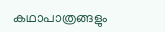കഥാപാത്രങ്ങളും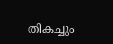തികച്ചും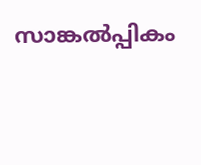സാങ്കൽപ്പികം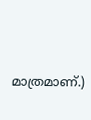മാത്രമാണ്.)